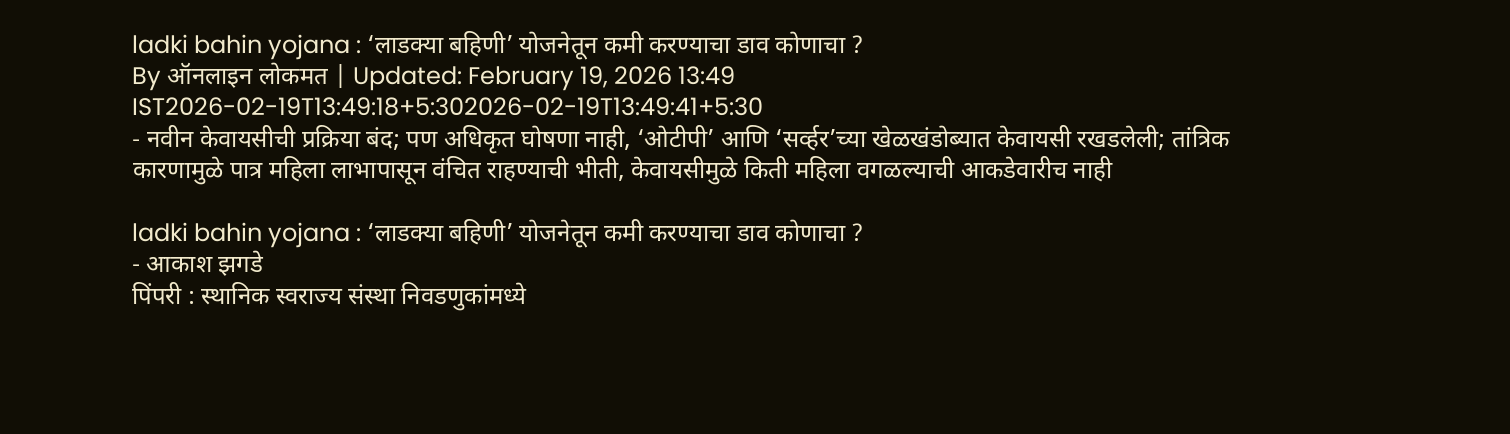ladki bahin yojana : ‘लाडक्या बहिणी’ योजनेतून कमी करण्याचा डाव कोणाचा ?
By ऑनलाइन लोकमत | Updated: February 19, 2026 13:49 IST2026-02-19T13:49:18+5:302026-02-19T13:49:41+5:30
- नवीन केवायसीची प्रक्रिया बंद; पण अधिकृत घोषणा नाही, ‘ओटीपी’ आणि ‘सर्व्हर’च्या खेळखंडोब्यात केवायसी रखडलेली; तांत्रिक कारणामुळे पात्र महिला लाभापासून वंचित राहण्याची भीती, केवायसीमुळे किती महिला वगळल्याची आकडेवारीच नाही

ladki bahin yojana : ‘लाडक्या बहिणी’ योजनेतून कमी करण्याचा डाव कोणाचा ?
- आकाश झगडे
पिंपरी : स्थानिक स्वराज्य संस्था निवडणुकांमध्ये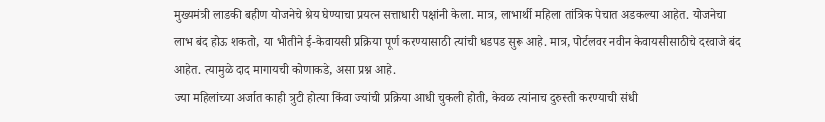मुख्यमंत्री लाडकी बहीण योजनेचे श्रेय घेण्याचा प्रयत्न सत्ताधारी पक्षांनी केला. मात्र, लाभार्थी महिला तांत्रिक पेचात अडकल्या आहेत. योजनेचा लाभ बंद होऊ शकतो, या भीतीने ई-केवायसी प्रक्रिया पूर्ण करण्यासाठी त्यांची धडपड सुरू आहे. मात्र, पोर्टलवर नवीन केवायसीसाठीचे दरवाजे बंद आहेत. त्यामुळे दाद मागायची कोणाकडे, असा प्रश्न आहे.
ज्या महिलांच्या अर्जात काही त्रुटी होत्या किंवा ज्यांची प्रक्रिया आधी चुकली होती, केवळ त्यांनाच दुरुस्ती करण्याची संधी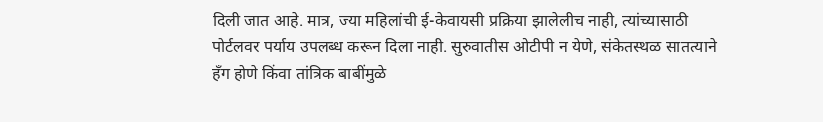दिली जात आहे. मात्र, ज्या महिलांची ई-केवायसी प्रक्रिया झालेलीच नाही, त्यांच्यासाठी पोर्टलवर पर्याय उपलब्ध करून दिला नाही. सुरुवातीस ओटीपी न येणे, संकेतस्थळ सातत्याने हँग होणे किंवा तांत्रिक बाबींमुळे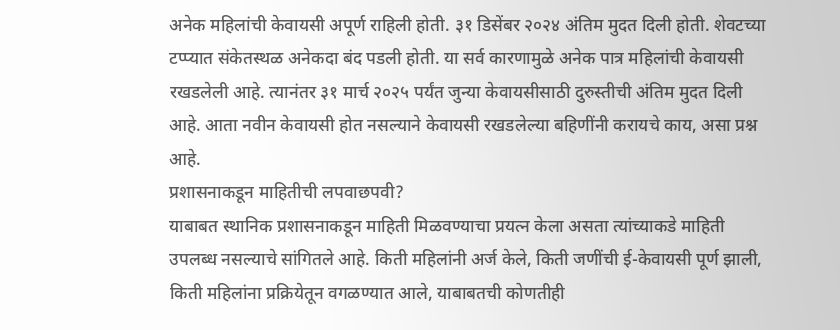अनेक महिलांची केवायसी अपूर्ण राहिली होती. ३१ डिसेंबर २०२४ अंतिम मुदत दिली होती. शेवटच्या टप्प्यात संकेतस्थळ अनेकदा बंद पडली होती. या सर्व कारणामुळे अनेक पात्र महिलांची केवायसी रखडलेली आहे. त्यानंतर ३१ मार्च २०२५ पर्यंत जुन्या केवायसीसाठी दुरुस्तीची अंतिम मुदत दिली आहे. आता नवीन केवायसी होत नसल्याने केवायसी रखडलेल्या बहिणींनी करायचे काय, असा प्रश्न आहे.
प्रशासनाकडून माहितीची लपवाछपवी?
याबाबत स्थानिक प्रशासनाकडून माहिती मिळवण्याचा प्रयत्न केला असता त्यांच्याकडे माहिती उपलब्ध नसल्याचे सांगितले आहे. किती महिलांनी अर्ज केले, किती जणींची ई-केवायसी पूर्ण झाली, किती महिलांना प्रक्रियेतून वगळण्यात आले, याबाबतची कोणतीही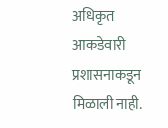अधिकृत आकडेवारी प्रशासनाकडून मिळाली नाही.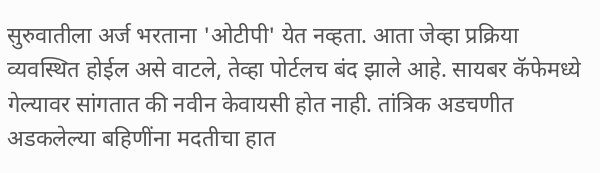सुरुवातीला अर्ज भरताना 'ओटीपी' येत नव्हता. आता जेव्हा प्रक्रिया व्यवस्थित होईल असे वाटले, तेव्हा पोर्टलच बंद झाले आहे. सायबर कॅफेमध्ये गेल्यावर सांगतात की नवीन केवायसी होत नाही. तांत्रिक अडचणीत अडकलेल्या बहिणींना मदतीचा हात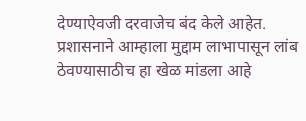देण्याऐवजी दरवाजेच बंद केले आहेत. प्रशासनाने आम्हाला मुद्दाम लाभापासून लांब ठेवण्यासाठीच हा खेळ मांडला आहे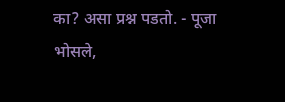का? असा प्रश्न पडतो. - पूजा भोसले,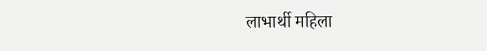लाभार्थी महिला